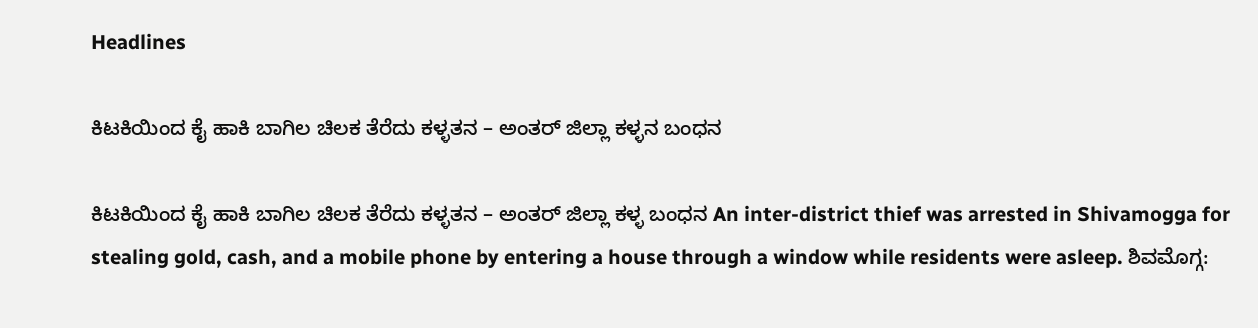Headlines

ಕಿಟಕಿಯಿಂದ ಕೈ ಹಾಕಿ ಬಾಗಿಲ ಚಿಲಕ ತೆರೆದು ಕಳ್ಳತನ – ಅಂತರ್ ಜಿಲ್ಲಾ ಕಳ್ಳನ ಬಂಧನ

ಕಿಟಕಿಯಿಂದ ಕೈ ಹಾಕಿ ಬಾಗಿಲ ಚಿಲಕ ತೆರೆದು ಕಳ್ಳತನ – ಅಂತರ್ ಜಿಲ್ಲಾ ಕಳ್ಳ ಬಂಧನ An inter-district thief was arrested in Shivamogga for stealing gold, cash, and a mobile phone by entering a house through a window while residents were asleep. ಶಿವಮೊಗ್ಗ: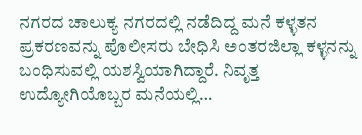ನಗರದ ಚಾಲುಕ್ಯ ನಗರದಲ್ಲಿ ನಡೆದಿದ್ದ ಮನೆ ಕಳ್ಳತನ ಪ್ರಕರಣವನ್ನು ಪೊಲೀಸರು ಬೇಧಿಸಿ ಅಂತರಜಿಲ್ಲಾ ಕಳ್ಳನನ್ನು ಬಂಧಿಸುವಲ್ಲಿ ಯಶಸ್ವಿಯಾಗಿದ್ದಾರೆ. ನಿವೃತ್ತ ಉದ್ಯೋಗಿಯೊಬ್ಬರ ಮನೆಯಲ್ಲಿ…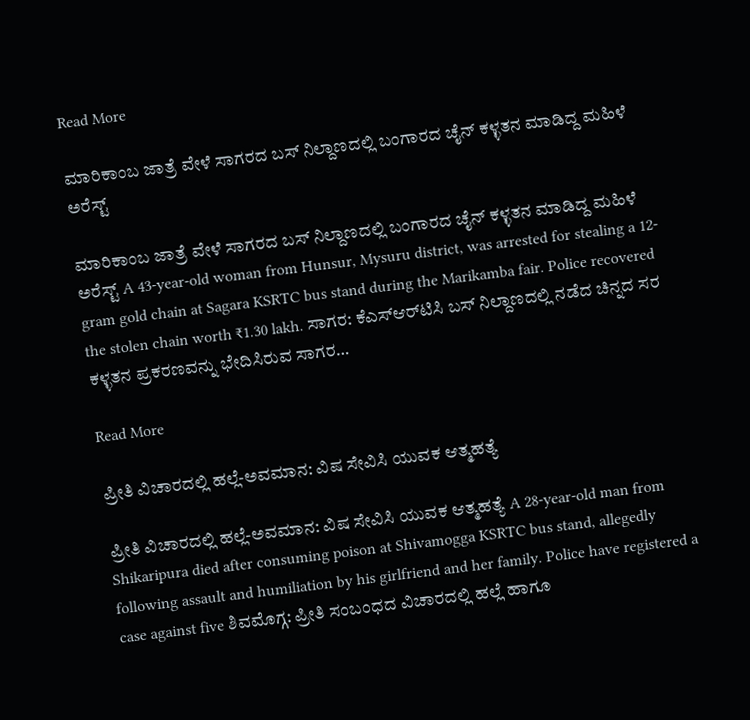Read More

ಮಾರಿಕಾಂಬ ಜಾತ್ರೆ ವೇಳೆ ಸಾಗರದ ಬಸ್ ನಿಲ್ದಾಣದಲ್ಲಿ ಬಂಗಾರದ ಚೈನ್ ಕಳ್ಳತನ ಮಾಡಿದ್ದ ಮಹಿಳೆ ಅರೆಸ್ಟ್

ಮಾರಿಕಾಂಬ ಜಾತ್ರೆ ವೇಳೆ ಸಾಗರದ ಬಸ್ ನಿಲ್ದಾಣದಲ್ಲಿ ಬಂಗಾರದ ಚೈನ್ ಕಳ್ಳತನ ಮಾಡಿದ್ದ ಮಹಿಳೆ ಅರೆಸ್ಟ್ A 43-year-old woman from Hunsur, Mysuru district, was arrested for stealing a 12-gram gold chain at Sagara KSRTC bus stand during the Marikamba fair. Police recovered the stolen chain worth ₹1.30 lakh. ಸಾಗರ: ಕೆಎಸ್ಆರ್‌ಟಿಸಿ ಬಸ್ ನಿಲ್ದಾಣದಲ್ಲಿ ನಡೆದ ಚಿನ್ನದ ಸರ ಕಳ್ಳತನ ಪ್ರಕರಣವನ್ನು ಭೇದಿಸಿರುವ ಸಾಗರ…

Read More

ಪ್ರೀತಿ ವಿಚಾರದಲ್ಲಿ ಹಲ್ಲೆ-ಅವಮಾನ: ವಿಷ ಸೇವಿಸಿ ಯುವಕ ಆತ್ಮಹತ್ಯೆ

ಪ್ರೀತಿ ವಿಚಾರದಲ್ಲಿ ಹಲ್ಲೆ-ಅವಮಾನ: ವಿಷ ಸೇವಿಸಿ ಯುವಕ ಆತ್ಮಹತ್ಯೆ A 28-year-old man from Shikaripura died after consuming poison at Shivamogga KSRTC bus stand, allegedly following assault and humiliation by his girlfriend and her family. Police have registered a case against five ಶಿವಮೊಗ್ಗ: ಪ್ರೀತಿ ಸಂಬಂಧದ ವಿಚಾರದಲ್ಲಿ ಹಲ್ಲೆ ಹಾಗೂ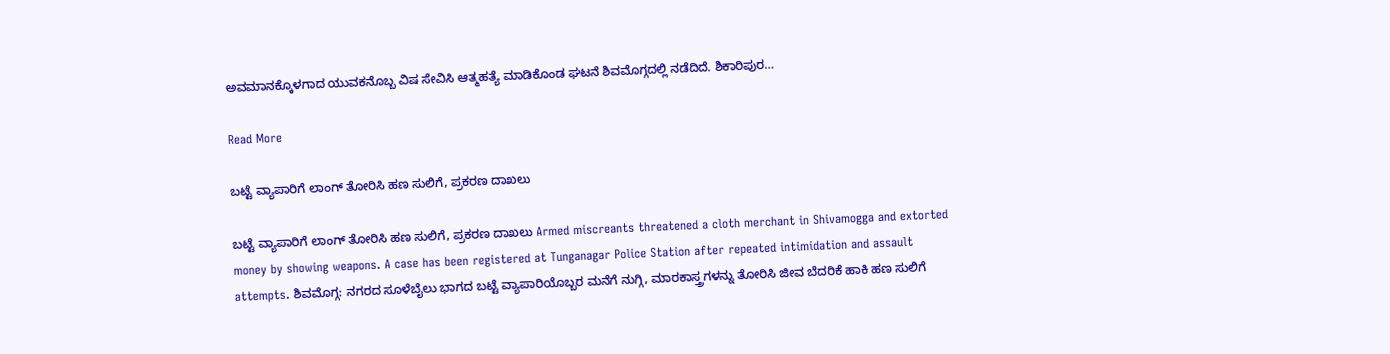ಅವಮಾನಕ್ಕೊಳಗಾದ ಯುವಕನೊಬ್ಬ ವಿಷ ಸೇವಿಸಿ ಆತ್ಮಹತ್ಯೆ ಮಾಡಿಕೊಂಡ ಘಟನೆ ಶಿವಮೊಗ್ಗದಲ್ಲಿ ನಡೆದಿದೆ. ಶಿಕಾರಿಪುರ…

Read More

ಬಟ್ಟೆ ವ್ಯಾಪಾರಿಗೆ ಲಾಂಗ್ ತೋರಿಸಿ ಹಣ ಸುಲಿಗೆ, ಪ್ರಕರಣ ದಾಖಲು

ಬಟ್ಟೆ ವ್ಯಾಪಾರಿಗೆ ಲಾಂಗ್ ತೋರಿಸಿ ಹಣ ಸುಲಿಗೆ, ಪ್ರಕರಣ ದಾಖಲು Armed miscreants threatened a cloth merchant in Shivamogga and extorted money by showing weapons. A case has been registered at Tunganagar Police Station after repeated intimidation and assault attempts. ಶಿವಮೊಗ್ಗ: ನಗರದ ಸೂಳೆಬೈಲು ಭಾಗದ ಬಟ್ಟೆ ವ್ಯಾಪಾರಿಯೊಬ್ಬರ ಮನೆಗೆ ನುಗ್ಗಿ, ಮಾರಕಾಸ್ತ್ರಗಳನ್ನು ತೋರಿಸಿ ಜೀವ ಬೆದರಿಕೆ ಹಾಕಿ ಹಣ ಸುಲಿಗೆ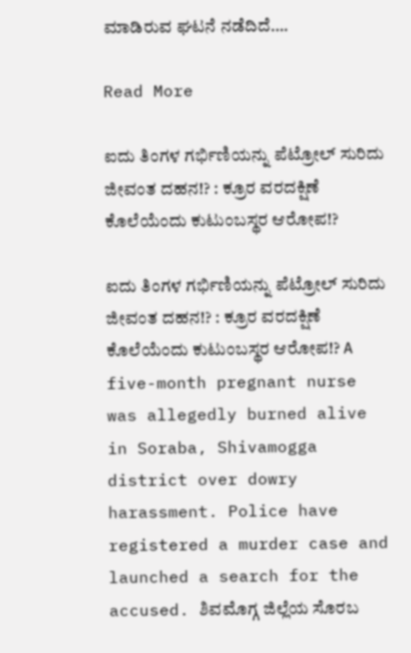ಮಾಡಿರುವ ಘಟನೆ ನಡೆದಿದೆ….

Read More

ಐದು ತಿಂಗಳ ಗರ್ಭಿಣಿಯನ್ನು ಪೆಟ್ರೋಲ್ ಸುರಿದು ಜೀವಂತ ದಹನ!? : ಕ್ರೂರ ವರದಕ್ಷಿಣೆ ಕೊಲೆಯೆಂದು ಕುಟುಂಬಸ್ಥರ ಆರೋಪ!?

ಐದು ತಿಂಗಳ ಗರ್ಭಿಣಿಯನ್ನು ಪೆಟ್ರೋಲ್ ಸುರಿದು ಜೀವಂತ ದಹನ!? : ಕ್ರೂರ ವರದಕ್ಷಿಣೆ ಕೊಲೆಯೆಂದು ಕುಟುಂಬಸ್ಥರ ಆರೋಪ!? A five-month pregnant nurse was allegedly burned alive in Soraba, Shivamogga district over dowry harassment. Police have registered a murder case and launched a search for the accused. ಶಿವಮೊಗ್ಗ ಜಿಲ್ಲೆಯ ಸೊರಬ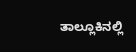ತಾಲ್ಲೂಕಿನಲ್ಲಿ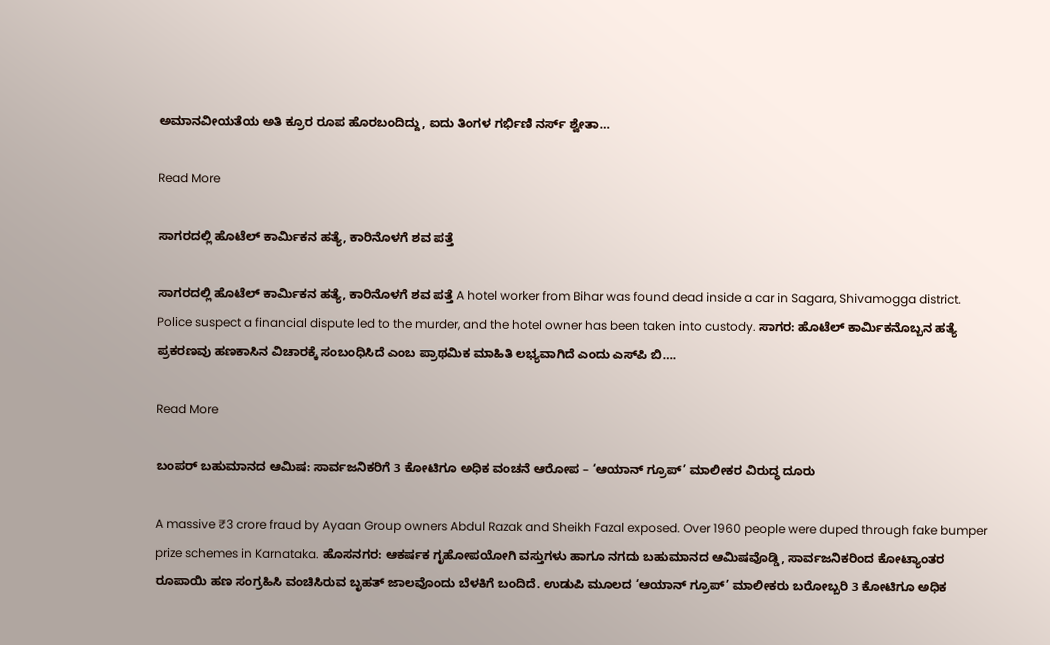ಅಮಾನವೀಯತೆಯ ಅತಿ ಕ್ರೂರ ರೂಪ ಹೊರಬಂದಿದ್ದು, ಐದು ತಿಂಗಳ ಗರ್ಭಿಣಿ ನರ್ಸ್‌ ಶ್ವೇತಾ…

Read More

ಸಾಗರದಲ್ಲಿ ಹೊಟೆಲ್ ಕಾರ್ಮಿಕನ ಹತ್ಯೆ, ಕಾರಿನೊಳಗೆ ಶವ ಪತ್ತೆ

ಸಾಗರದಲ್ಲಿ ಹೊಟೆಲ್ ಕಾರ್ಮಿಕನ ಹತ್ಯೆ, ಕಾರಿನೊಳಗೆ ಶವ ಪತ್ತೆ A hotel worker from Bihar was found dead inside a car in Sagara, Shivamogga district. Police suspect a financial dispute led to the murder, and the hotel owner has been taken into custody. ಸಾಗರ: ಹೊಟೆಲ್ ಕಾರ್ಮಿಕನೊಬ್ಬನ ಹತ್ಯೆ ಪ್ರಕರಣವು ಹಣಕಾಸಿನ ವಿಚಾರಕ್ಕೆ ಸಂಬಂಧಿಸಿದೆ ಎಂಬ ಪ್ರಾಥಮಿಕ ಮಾಹಿತಿ ಲಭ್ಯವಾಗಿದೆ ಎಂದು ಎಸ್‌ಪಿ ಬಿ….

Read More

ಬಂಪರ್ ಬಹುಮಾನದ ಆಮಿಷ: ಸಾರ್ವಜನಿಕರಿಗೆ 3 ಕೋಟಿಗೂ ಅಧಿಕ ವಂಚನೆ ಆರೋಪ – ‘ಆಯಾನ್ ಗ್ರೂಪ್’ ಮಾಲೀಕರ ವಿರುದ್ಧ ದೂರು

A massive ₹3 crore fraud by Ayaan Group owners Abdul Razak and Sheikh Fazal exposed. Over 1960 people were duped through fake bumper prize schemes in Karnataka. ಹೊಸನಗರ: ಆಕರ್ಷಕ ಗೃಹೋಪಯೋಗಿ ವಸ್ತುಗಳು ಹಾಗೂ ನಗದು ಬಹುಮಾನದ ಆಮಿಷವೊಡ್ಡಿ, ಸಾರ್ವಜನಿಕರಿಂದ ಕೋಟ್ಯಾಂತರ ರೂಪಾಯಿ ಹಣ ಸಂಗ್ರಹಿಸಿ ವಂಚಿಸಿರುವ ಬೃಹತ್ ಜಾಲವೊಂದು ಬೆಳಕಿಗೆ ಬಂದಿದೆ. ಉಡುಪಿ ಮೂಲದ ‘ಆಯಾನ್ ಗ್ರೂಪ್’ ಮಾಲೀಕರು ಬರೋಬ್ಬರಿ 3 ಕೋಟಿಗೂ ಅಧಿಕ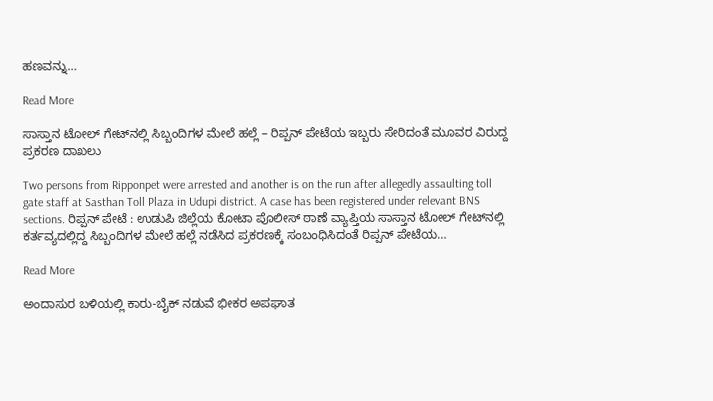ಹಣವನ್ನು…

Read More

ಸಾಸ್ತಾನ ಟೋಲ್ ಗೇಟ್‌ನಲ್ಲಿ ಸಿಬ್ಬಂದಿಗಳ ಮೇಲೆ ಹಲ್ಲೆ – ರಿಪ್ಪನ್ ಪೇಟೆಯ ಇಬ್ಬರು ಸೇರಿದಂತೆ ಮೂವರ ವಿರುದ್ದ ಪ್ರಕರಣ ದಾಖಲು

Two persons from Ripponpet were arrested and another is on the run after allegedly assaulting toll gate staff at Sasthan Toll Plaza in Udupi district. A case has been registered under relevant BNS sections. ರಿಪ್ಪನ್ ಪೇಟೆ : ಉಡುಪಿ ಜಿಲ್ಲೆಯ ಕೋಟಾ ಪೊಲೀಸ್ ಠಾಣೆ ವ್ಯಾಪ್ತಿಯ ಸಾಸ್ತಾನ ಟೋಲ್ ಗೇಟ್‌ನಲ್ಲಿ ಕರ್ತವ್ಯದಲ್ಲಿದ್ದ ಸಿಬ್ಬಂದಿಗಳ ಮೇಲೆ ಹಲ್ಲೆ ನಡೆಸಿದ ಪ್ರಕರಣಕ್ಕೆ ಸಂಬಂಧಿಸಿದಂತೆ ರಿಪ್ಪನ್ ಪೇಟೆಯ…

Read More

ಅಂದಾಸುರ ಬಳಿಯಲ್ಲಿ ಕಾರು-ಬೈಕ್ ನಡುವೆ ಭೀಕರ ಅಪಘಾತ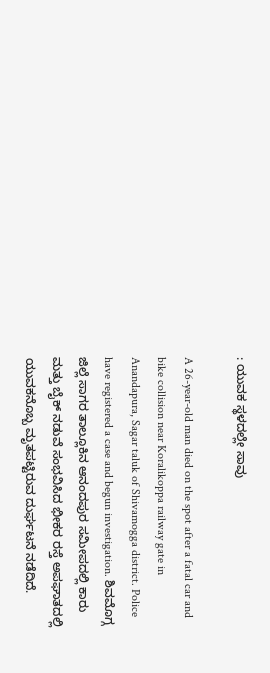: ಯುವಕ ಸ್ಥಳದಲ್ಲೇ ಸಾವು

A 26-year-old man died on the spot after a fatal car and bike collision near Koralikoppa railway gate in Anandapura, Sagar taluk of Shivamogga district. Police have registered a case and begun investigation. ಶಿವಮೊಗ್ಗ ಜಿಲ್ಲೆ ಸಾಗರ ತಾಲ್ಲೂಕಿನ ಆನಂದಪುರ ಸಮೀಪದಲ್ಲಿ ಕಾರು ಮತ್ತು ಬೈಕ್ ನಡುವೆ ಸಂಭವಿಸಿದ ಭೀಕರ ರಸ್ತೆ ಅಪಘಾತದಲ್ಲಿ ಯುವಕನೊಬ್ಬ ಮೃತಪಟ್ಟಿರುವ ದುರ್ಘಟನೆ ನಡೆದಿದೆ.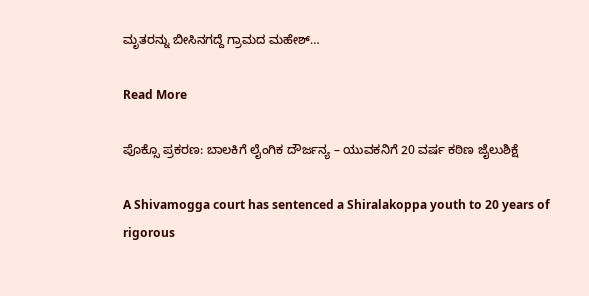ಮೃತರನ್ನು ಬೀಸಿನಗದ್ದೆ ಗ್ರಾಮದ ಮಹೇಶ್…

Read More

ಪೊಕ್ಸೊ ಪ್ರಕರಣ: ಬಾಲಕಿಗೆ ಲೈಂಗಿಕ ದೌರ್ಜನ್ಯ – ಯುವಕನಿಗೆ 20 ವರ್ಷ ಕಠಿಣ ಜೈಲುಶಿಕ್ಷೆ

A Shivamogga court has sentenced a Shiralakoppa youth to 20 years of rigorous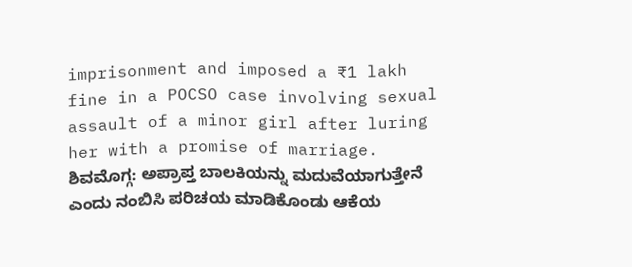imprisonment and imposed a ₹1 lakh fine in a POCSO case involving sexual assault of a minor girl after luring her with a promise of marriage. ಶಿವಮೊಗ್ಗ: ಅಪ್ರಾಪ್ತ ಬಾಲಕಿಯನ್ನು ಮದುವೆಯಾಗುತ್ತೇನೆ ಎಂದು ನಂಬಿಸಿ ಪರಿಚಯ ಮಾಡಿಕೊಂಡು ಆಕೆಯ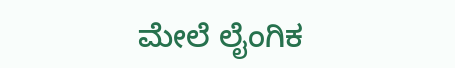ಮೇಲೆ ಲೈಂಗಿಕ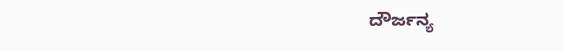ದೌರ್ಜನ್ಯ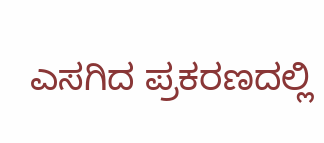ಎಸಗಿದ ಪ್ರಕರಣದಲ್ಲಿ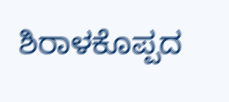ಶಿರಾಳಕೊಪ್ಪದ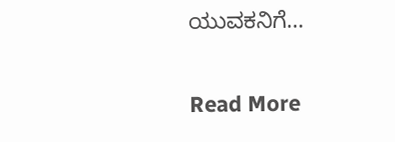ಯುವಕನಿಗೆ…

Read More